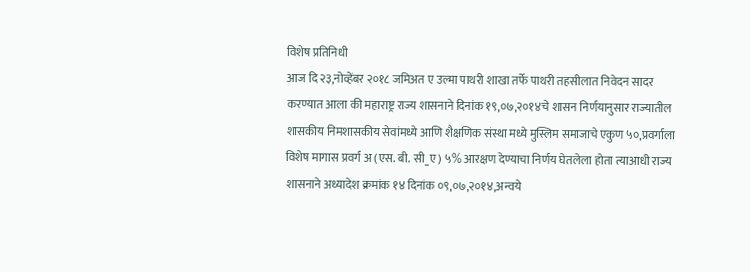विशेष प्रतिनिधी
आज दि २३,नोव्हेंबर २०१८ जमिअत ए उल्मा पाथरी शाखा तर्फे पाथरी तहसीलात निवेदन सादर करण्यात आला की महाराष्ट्र राज्य शासनाने दिनांक १९,०७,२०१४चे शासन निर्णयानुसार राज्यातील शासकीय निमशासकीय सेवांमध्ये आणि शैक्षणिक संस्था मध्ये मुस्लिम समाजाचे एकुण ५०,प्रवर्गाला विशेष मागास प्रवर्ग अ (एस. बी. सी_ए) ५% आरक्षण देण्याचा निर्णय घेतलेला होता त्याआधी राज्य शासनाने अध्यादेश क्रमांक १४ दिनांक ०९,०७,२०१४,अन्वये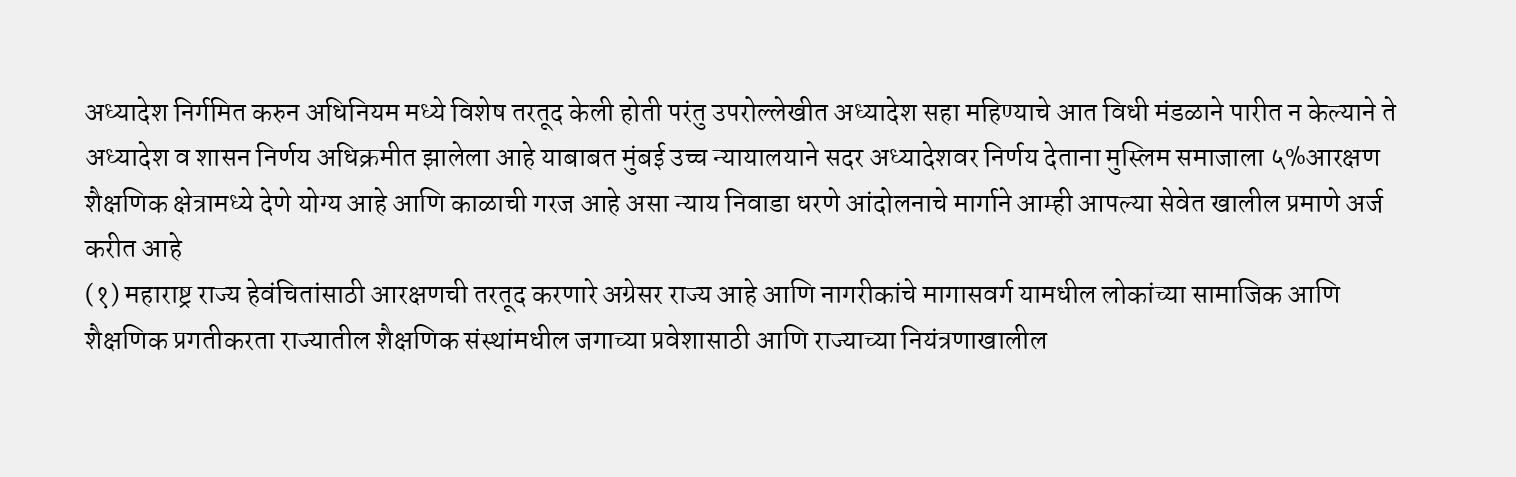अध्यादेश निर्गमित करुन अधिनियम मध्ये विशेष तरतूद केली होती परंतु उपरोल्लेखीत अध्यादेश सहा महिण्याचे आत विधी मंडळाने पारीत न केल्याने ते अध्यादेश व शासन निर्णय अधिक्रमीत झालेला आहे याबाबत मुंबई उच्च न्यायालयाने सदर अध्यादेशवर निर्णय देताना मुस्लिम समाजाला ५%आरक्षण शैक्षणिक क्षेत्रामध्ये देणे योग्य आहे आणि काळाची गरज आहे असा न्याय निवाडा धरणे आंदोलनाचे मार्गाने आम्ही आपल्या सेवेत खालील प्रमाणे अर्ज करीत आहे
(१) महाराष्ट्र राज्य हेवंचितांसाठी आरक्षणची तरतूद करणारे अग्रेसर राज्य आहे आणि नागरीकांचे मागासवर्ग यामधील लोकांच्या सामाजिक आणि शैक्षणिक प्रगतीकरता राज्यातील शैक्षणिक संस्थांमधील जगाच्या प्रवेशासाठी आणि राज्याच्या नियंत्रणाखालील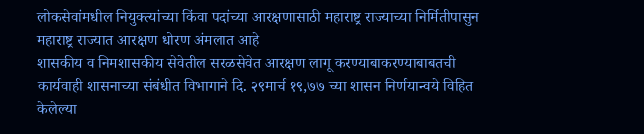लोकसेवांमधील नियुक्त्यांच्या किंवा पदांच्या आरक्षणासाठी महाराष्ट्र राज्याच्या निर्मितीपासुन महाराष्ट्र राज्यात आरक्षण धोरण अंमलात आहे
शासकीय व निमशासकीय सेवेतील सरळसेवेत आरक्षण लागू करण्याबाकरण्याबाबतची कार्यवाही शासनाच्या संबंधीत विभागाने दि. २९मार्च १९,७७ च्या शासन निर्णयान्वये विहित केलेल्या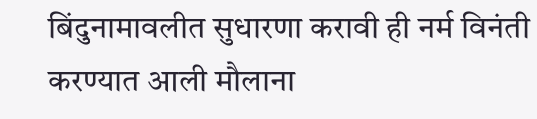बिंदुनामावलीत सुधारणा करावी ही नर्म विनंती करण्यात आली मौलाना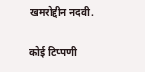खमरोद्दीन नदवी.

कोई टिप्पणी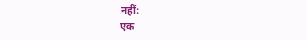नहीं:
एक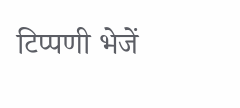टिप्पणी भेजें